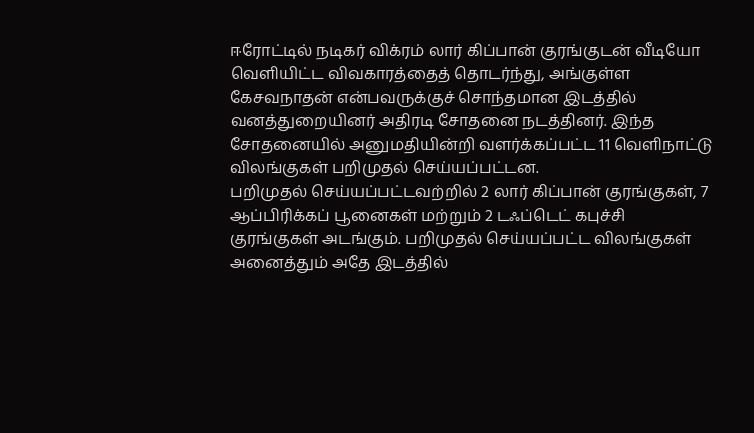ஈரோட்டில் நடிகர் விக்ரம் லார் கிப்பான் குரங்குடன் வீடியோ வெளியிட்ட விவகாரத்தைத் தொடர்ந்து, அங்குள்ள கேசவநாதன் என்பவருக்குச் சொந்தமான இடத்தில் வனத்துறையினர் அதிரடி சோதனை நடத்தினர். இந்த சோதனையில் அனுமதியின்றி வளர்க்கப்பட்ட 11 வெளிநாட்டு விலங்குகள் பறிமுதல் செய்யப்பட்டன.
பறிமுதல் செய்யப்பட்டவற்றில் 2 லார் கிப்பான் குரங்குகள், 7 ஆப்பிரிக்கப் பூனைகள் மற்றும் 2 டஃப்டெட் கபுச்சி குரங்குகள் அடங்கும். பறிமுதல் செய்யப்பட்ட விலங்குகள் அனைத்தும் அதே இடத்தில்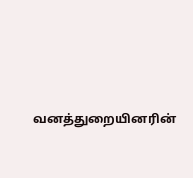வனத்துறையினரின்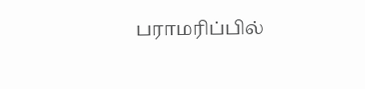பராமரிப்பில்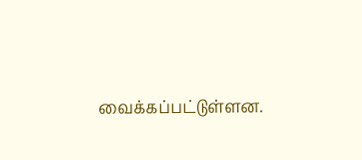வைக்கப்பட்டுள்ளன.